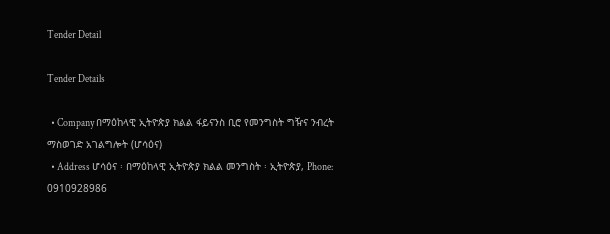Tender Detail

Tender Details

  • Company በማዕከላዊ ኢትዮጵያ ክልል ፋይናንስ ቢሮ የመንግስት ግዥና ንብረት ማስወገድ አገልግሎት (ሆሳዕና)
  • Address ሆሳዕና ፡ በማዕከላዊ ኢትዮጵያ ክልል መንግስት ፡ ኢትዮጵያ, Phone: 0910928986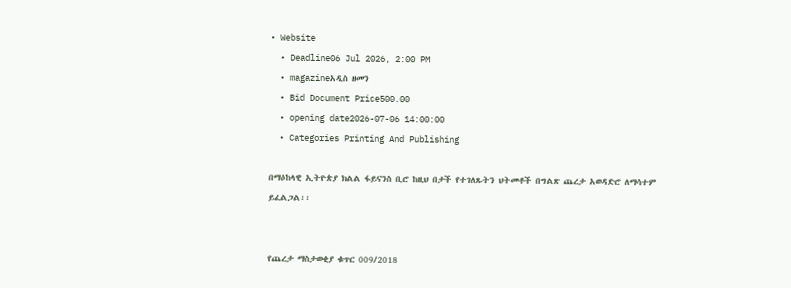• Website
  • Deadline06 Jul 2026, 2:00 PM
  • magazineአዲስ ዘመን
  • Bid Document Price500.00
  • opening date2026-07-06 14:00:00
  • Categories Printing And Publishing

በማዕከላዊ ኢትዮጵያ ክልል ፋይናንስ ቢሮ ከዚህ በታች የተገለጹትን ህትመቶች በግልጽ ጨረታ አወዳድሮ ለማሳተም ይፈልጋል፡፡


የጨረታ ማስታወቂያ ቁጥር 009/2018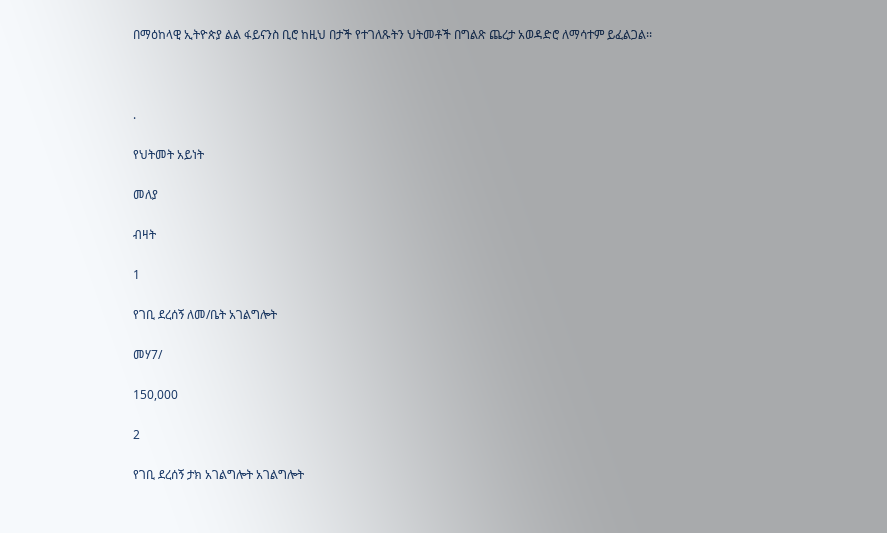በማዕከላዊ ኢትዮጵያ ልል ፋይናንስ ቢሮ ከዚህ በታች የተገለጹትን ህትመቶች በግልጽ ጨረታ አወዳድሮ ለማሳተም ይፈልጋል፡፡



.

የህትመት አይነት

መለያ

ብዛት

1

የገቢ ደረሰኝ ለመ/ቤት አገልግሎት

መሃ7/

150,000

2

የገቢ ደረሰኝ ታክ አገልግሎት አገልግሎት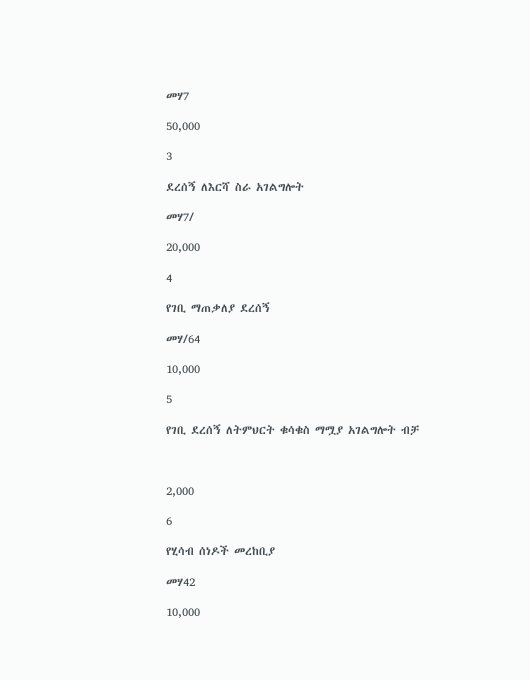መሃ7

50,000

3

ደረሰኝ ለእርሻ ስራ አገልግሎት

መሃ7/

20,000

4

የገቢ ማጠቃለያ ደረሰኝ

መሃ/64

10,000

5

የገቢ ደረሰኝ ለትምህርት ቁሳቁስ ማሟያ አገልግሎት ብቻ



2,000

6

የሂሳብ ሰነዶች መረከቢያ

መሃ42

10,000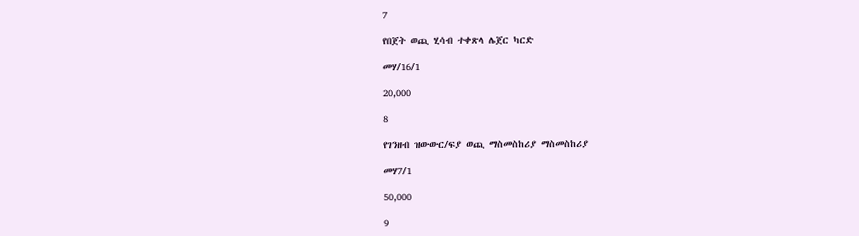7

የበጀት ወጪ ሂሳብ ተቀጽላ ሌጀር ካርድ

መሃ/16/1

20,000

8

የገንዘብ ዝውውር/ፍያ ወጪ ማስመስከሪያ ማስመስከሪያ

መሃ7/1

50,000

9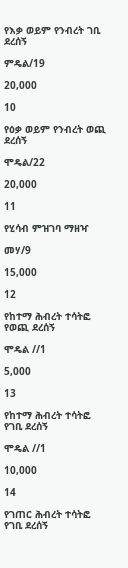የእቃ ወይም የንብረት ገቢ ደረሰኝ

ምዴል/19

20,000

10

የዕቃ ወይም የንብረት ወጪ ደረሰኝ

ሞዴል/22

20,000

11

የሂሳብ ምዝገባ ማዘዣ

መሃ/9

15,000

12

የከተማ ሕብረት ተሳትፎ የወጪ ደረሰኝ

ሞዴል //1

5,000

13

የከተማ ሕብረት ተሳትፎ የገቢ ደረሰኝ

ሞዴል //1

10,000

14

የገጠር ሕብረት ተሳትፎ የገቢ ደረሰኝ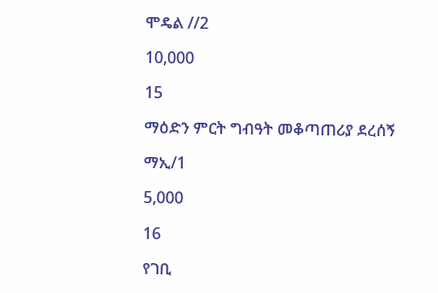ሞዴል //2

10,000

15

ማዕድን ምርት ግብዓት መቆጣጠሪያ ደረሰኝ

ማኢ/1

5,000

16

የገቢ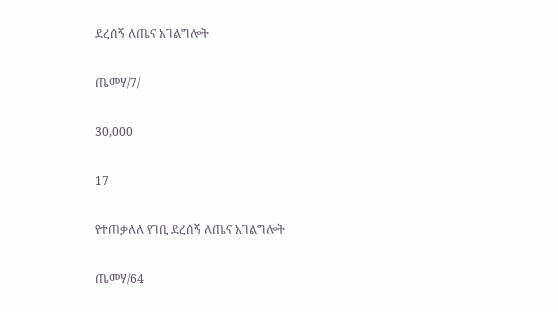ደረሰኝ ለጤና አገልግሎት

ጤመሃ/7/

30,000

17

የተጠቃለለ የገቢ ደረሰኝ ለጤና አገልግሎት

ጤመሃ/64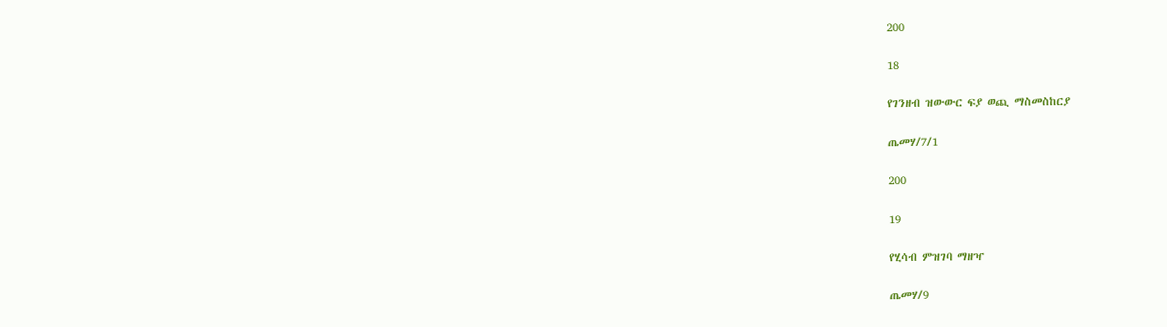200

18

የገንዘብ ዝውውር ፍያ ወጪ ማስመስከርያ

ጤመሃ/7/1

200

19

የሂሳብ ምዝገባ ማዘዣ

ጤመሃ/9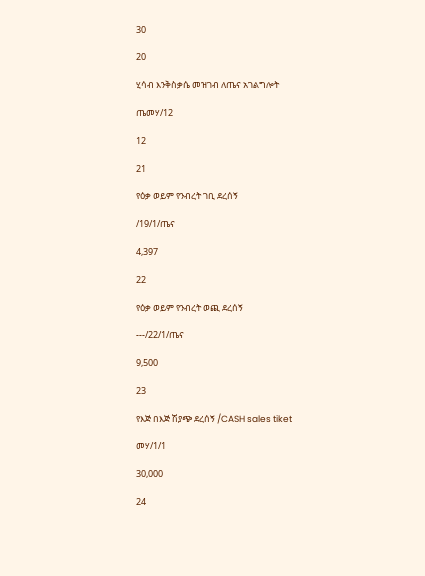30

20

ሂሳብ እንቅስቃሴ መዝገብ ለጤና አገልግሎት

ጤመሃ/12

12

21

የዕቃ ወይም የንብረት ገቢ ደረሰኝ

/19/1/ጤና

4,397

22

የዕቃ ወይም የንብረት ወጪ ደረሰኝ

---/22/1/ጤና

9,500

23

የእጅ በእጅ ሽያጭ ደረሰኝ /CASH sales tiket

መሃ/1/1

30,000

24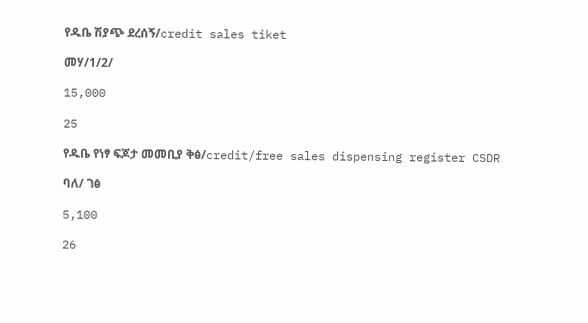የዱቤ ሽያጭ ደረሰኝ/credit sales tiket

መሃ/1/2/

15,000

25

የዱቤ የነፃ ፍጆታ መመቢያ ቅፅ/credit/free sales dispensing register CSDR

ባለ/ ገፅ

5,100

26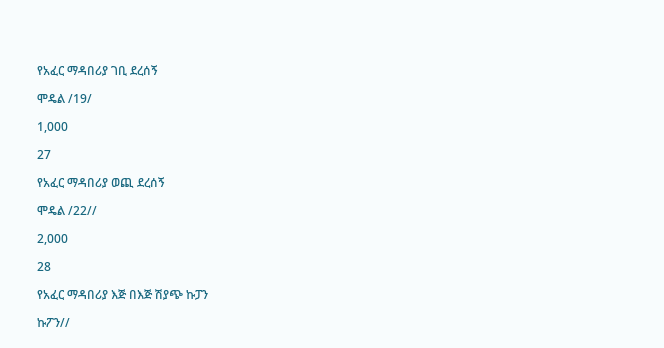የአፈር ማዳበሪያ ገቢ ደረሰኝ

ሞዴል /19/

1,000

27

የአፈር ማዳበሪያ ወጪ ደረሰኝ

ሞዴል /22//

2,000

28

የአፈር ማዳበሪያ እጅ በእጅ ሽያጭ ኩፓን

ኩፖን//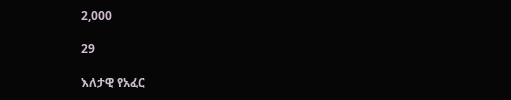2,000

29

እለታዊ የአፈር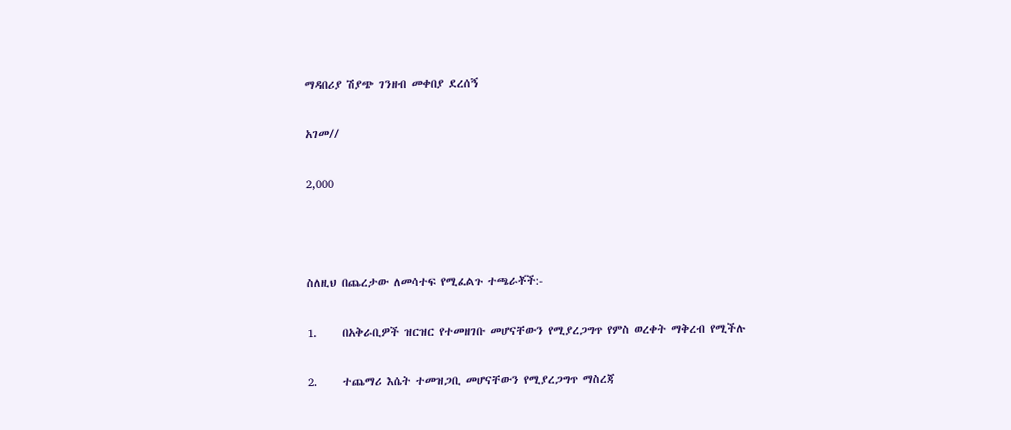ማዳበሪያ ሽያጭ ገንዘብ መቀበያ ደረሰኝ

አገመ//

2,000



ስለዚህ በጨረታው ለመሳተፍ የሚፈልጉ ተጫራቾች:-

1.     በአቅራቢዎች ዝርዝር የተመዘገቡ መሆናቸውን የሚያረጋግጥ የምስ ወረቀት ማቅረብ የሚችሉ

2.     ተጨማሪ እሴት ተመዝጋቢ መሆናቸውን የሚያረጋግጥ ማስረጃ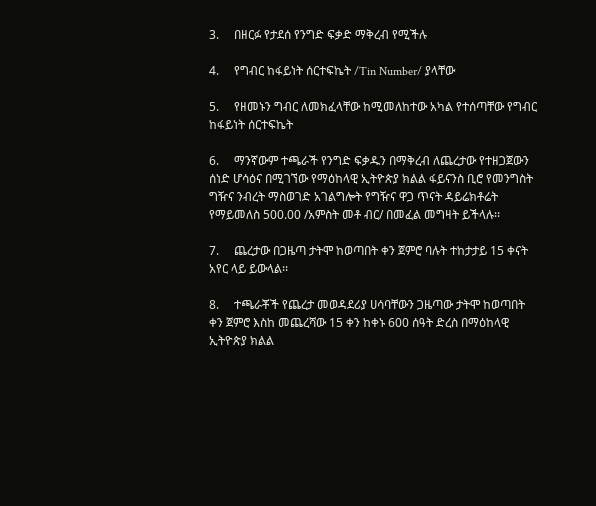3.     በዘርፉ የታደሰ የንግድ ፍቃድ ማቅረብ የሚችሉ

4.     የግብር ከፋይነት ሰርተፍኬት /Tin Number/ ያላቸው

5.     የዘመኑን ግብር ለመክፈላቸው ከሚመለከተው አካል የተሰጣቸው የግብር ከፋይነት ሰርተፍኬት

6.     ማንኛውም ተጫራች የንግድ ፍቃዱን በማቅረብ ለጨረታው የተዘጋጀውን ሰነድ ሆሳዕና በሚገኘው የማዕከላዊ ኢትዮጵያ ክልል ፋይናንስ ቢሮ የመንግስት ግዥና ንብረት ማስወገድ አገልግሎት የግዥና ዋጋ ጥናት ዳይሬክቶሬት የማይመለስ 500.00 /አምስት መቶ ብር/ በመፈል መግዛት ይችላሉ፡፡

7.     ጨረታው በጋዜጣ ታትሞ ከወጣበት ቀን ጀምሮ ባሉት ተከታታይ 15 ቀናት አየር ላይ ይውላል፡፡

8.     ተጫራቾች የጨረታ መወዳደሪያ ሀሳባቸውን ጋዜጣው ታትሞ ከወጣበት ቀን ጀምሮ እስከ መጨረሻው 15 ቀን ከቀኑ 600 ሰዓት ድረስ በማዕከላዊ ኢትዮጵያ ክልል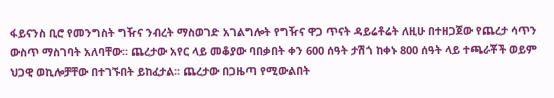ፋይናንስ ቢሮ የመንግስት ግዥና ንብረት ማስወገድ አገልግሎት የግዥና ዋጋ ጥናት ዳይሬቶሬት ለዚሁ በተዘጋጀው የጨረታ ሳጥን ውስጥ ማስገባት አለባቸው፡፡ ጨረታው አየር ላይ መቆያው ባበቃበት ቀን 600 ሰዓት ታሽጎ ከቀኑ 800 ሰዓት ላይ ተጫራቾች ወይም ህጋዊ ወኪሎቻቸው በተገኙበት ይከፈታል፡፡ ጨረታው በጋዜጣ የሚውልበት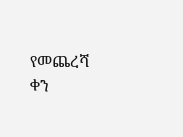የመጨረሻ ቀን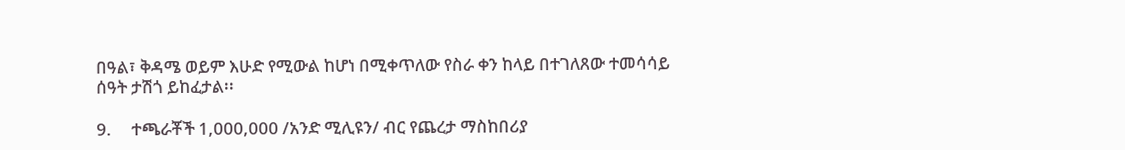በዓል፣ ቅዳሜ ወይም እሁድ የሚውል ከሆነ በሚቀጥለው የስራ ቀን ከላይ በተገለጸው ተመሳሳይ ሰዓት ታሽጎ ይከፈታል፡፡

9.     ተጫራቾች 1,000,000 /አንድ ሚሊዩን/ ብር የጨረታ ማስከበሪያ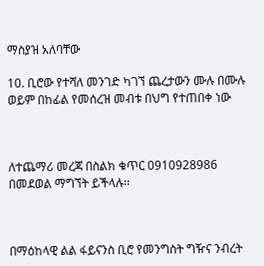ማስያዝ አለባቸው

10. ቢሮው የተሻለ መንገድ ካገኘ ጨረታውን ሙሉ በሙሉ ወይም በከፊል የመሰረዝ መብቱ በህግ የተጠበቀ ነው



ለተጨማሪ መረጃ በስልክ ቁጥር 0910928986 በመደወል ማግኘት ይችላሉ፡፡



በማዕከላዊ ልል ፋይናንስ ቢሮ የመንግስት ግዥና ንብረት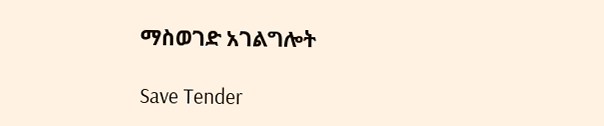ማስወገድ አገልግሎት

Save Tender